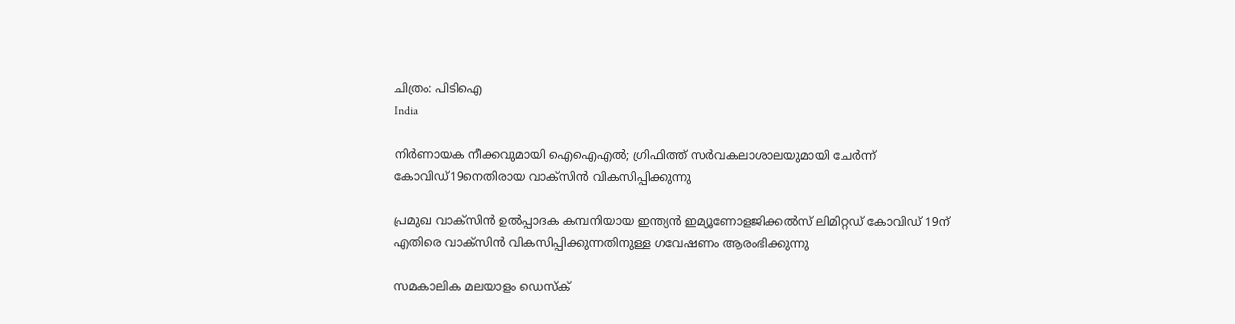ചിത്രം: പിടിഐ
India

നിര്‍ണായക നീക്കവുമായി ഐഐഎല്‍; ഗ്രിഫിത്ത് സര്‍വകലാശാലയുമായി ചേര്‍ന്ന് കോവിഡ്19നെതിരായ വാക്‌സിന്‍ വികസിപ്പിക്കുന്നു

പ്രമുഖ വാക്‌സിന്‍ ഉല്‍പ്പാദക കമ്പനിയായ ഇന്ത്യന്‍ ഇമ്യൂണോളജിക്കല്‍സ് ലിമിറ്റഡ് കോവിഡ് 19ന് എതിരെ വാക്‌സിന്‍ വികസിപ്പിക്കുന്നതിനുള്ള ഗവേഷണം ആരംഭിക്കുന്നു

സമകാലിക മലയാളം ഡെസ്ക്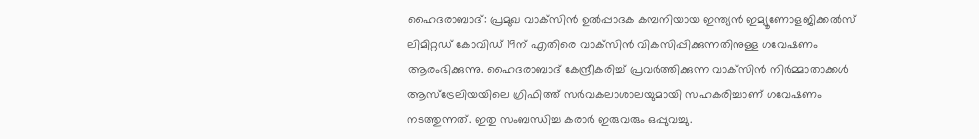ഹൈദരാബാദ്: പ്രമുഖ വാക്‌സിന്‍ ഉല്‍പ്പാദക കമ്പനിയായ ഇന്ത്യന്‍ ഇമ്യൂണോളജിക്കല്‍സ് ലിമിറ്റഡ് കോവിഡ് 19ന് എതിരെ വാക്‌സിന്‍ വികസിപ്പിക്കുന്നതിനുള്ള ഗവേഷണം ആരംഭിക്കുന്നു. ഹൈദരാബാദ് കേന്ദ്രീകരിച്ച് പ്രവര്‍ത്തിക്കുന്ന വാക്‌സിന്‍ നിര്‍മ്മാതാക്കള്‍ ആസ്‌ട്രേലിയയിലെ ഗ്രിഫിത്ത് സര്‍വകലാശാലയുമായി സഹകരിച്ചാണ് ഗവേഷണം നടത്തുന്നത്. ഇതു സംബന്ധിച്ച കരാര്‍ ഇരുവരും ഒപ്പുവച്ചു.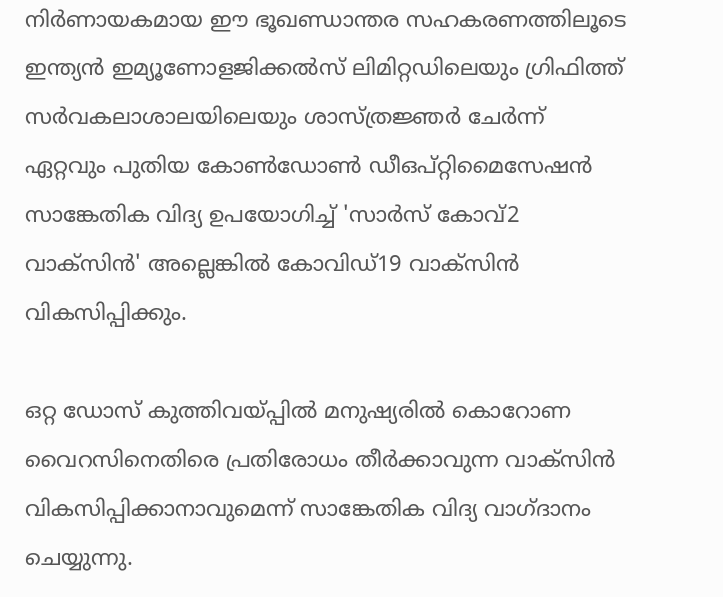നിര്‍ണായകമായ ഈ ഭൂഖണ്ഡാന്തര സഹകരണത്തിലൂടെ ഇന്ത്യന്‍ ഇമ്യൂണോളജിക്കല്‍സ് ലിമിറ്റഡിലെയും ഗ്രിഫിത്ത് സര്‍വകലാശാലയിലെയും ശാസ്ത്രജ്ഞര്‍ ചേര്‍ന്ന് ഏറ്റവും പുതിയ കോണ്‍ഡോണ്‍ ഡീഒപ്റ്റിമൈസേഷന്‍ സാങ്കേതിക വിദ്യ ഉപയോഗിച്ച് 'സാര്‍സ് കോവ്2 വാക്‌സിന്‍' അല്ലെങ്കില്‍ കോവിഡ്19 വാക്‌സിന്‍ വികസിപ്പിക്കും.

ഒറ്റ ഡോസ് കുത്തിവയ്പ്പില്‍ മനുഷ്യരില്‍ കൊറോണ വൈറസിനെതിരെ പ്രതിരോധം തീര്‍ക്കാവുന്ന വാക്‌സിന്‍ വികസിപ്പിക്കാനാവുമെന്ന് സാങ്കേതിക വിദ്യ വാഗ്ദാനം ചെയ്യുന്നു.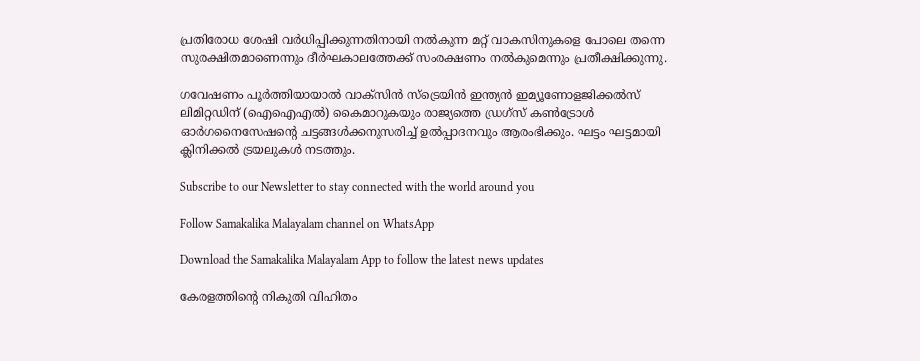പ്രതിരോധ ശേഷി വര്‍ധിപ്പിക്കുന്നതിനായി നല്‍കുന്ന മറ്റ് വാകസിനുകളെ പോലെ തന്നെ സുരക്ഷിതമാണെന്നും ദീര്‍ഘകാലത്തേക്ക് സംരക്ഷണം നല്‍കുമെന്നും പ്രതീക്ഷിക്കുന്നു.

ഗവേഷണം പൂര്‍ത്തിയായാല്‍ വാക്‌സിന്‍ സ്‌ട്രെയിന്‍ ഇന്ത്യന്‍ ഇമ്യൂണോളജിക്കല്‍സ് ലിമിറ്റഡിന് (ഐഐഎല്‍) കൈമാറുകയും രാജ്യത്തെ ഡ്രഗ്‌സ് കണ്‍ട്രോള്‍ ഓര്‍ഗനൈസേഷന്റെ ചട്ടങ്ങള്‍ക്കനുസരിച്ച് ഉല്‍പ്പാദനവും ആരംഭിക്കും. ഘട്ടം ഘട്ടമായി ക്ലിനിക്കല്‍ ട്രയലുകള്‍ നടത്തും.

Subscribe to our Newsletter to stay connected with the world around you

Follow Samakalika Malayalam channel on WhatsApp

Download the Samakalika Malayalam App to follow the latest news updates

കേരളത്തിന്റെ നികുതി വിഹിതം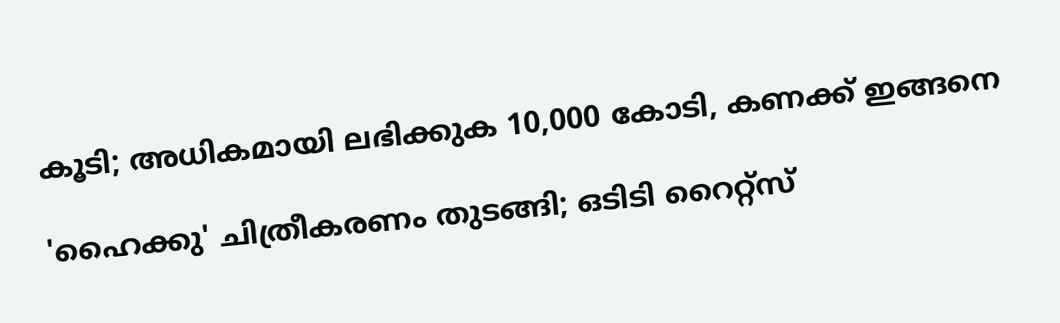കൂടി; അധികമായി ലഭിക്കുക 10,000 കോടി, കണക്ക് ഇങ്ങനെ

'ഹൈക്കു' ചിത്രീകരണം തുടങ്ങി; ഒടിടി റൈറ്റ്സ്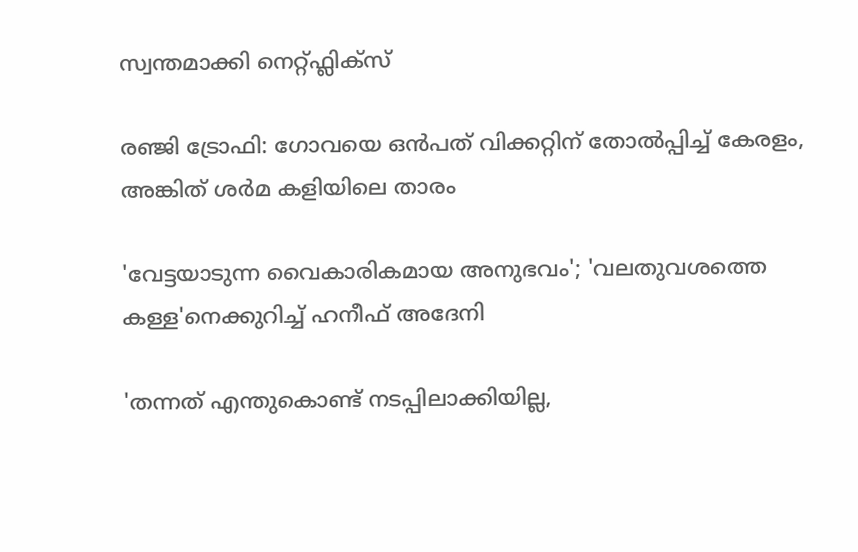സ്വന്തമാക്കി നെറ്റ്ഫ്ലിക്സ്

രഞ്ജി ട്രോഫി: ഗോവയെ ഒൻപത് വിക്കറ്റിന് തോൽപ്പിച്ച് കേരളം, അങ്കിത് ശർമ കളിയിലെ താരം

'വേട്ടയാടുന്ന വൈകാരികമായ അനുഭവം'; 'വലതുവശത്തെ കള്ള'നെക്കുറിച്ച് ഹനീഫ് അദേനി

'തന്നത് എന്തുകൊണ്ട് നടപ്പിലാക്കിയില്ല,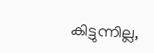കിട്ടുന്നില്ല,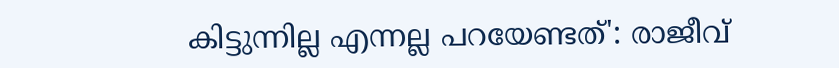കിട്ടുന്നില്ല എന്നല്ല പറയേണ്ടത്': രാജീവ്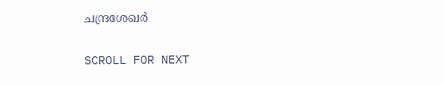ചന്ദ്രശേഖര്‍

SCROLL FOR NEXT